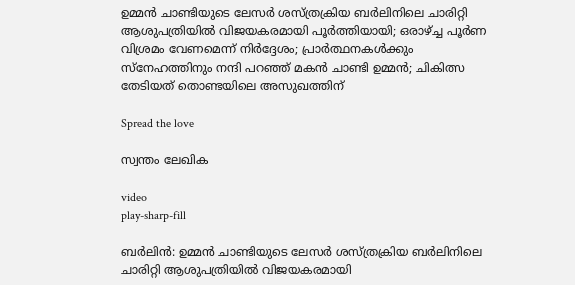ഉമ്മന്‍ ചാണ്ടിയുടെ ലേസര്‍ ശസ്ത്രക്രിയ ബര്‍ലിനിലെ ചാരിറ്റി ആശുപത്രിയില്‍ വിജയകരമായി പൂര്‍ത്തിയായി; ഒരാഴ്ച്ച പൂര്‍ണ വിശ്രമം വേണമെന്ന് നിർദ്ദേശം; പ്രാര്‍ത്ഥനകള്‍ക്കും സ്‌നേഹത്തിനും നന്ദി പറഞ്ഞ് മകന്‍ ചാണ്ടി ഉമ്മന്‍; ചികിത്സ തേടിയത് തൊണ്ടയിലെ അസുഖത്തിന്

Spread the love

സ്വന്തം ലേഖിക

video
play-sharp-fill

ബര്‍ലിന്‍: ഉമ്മന്‍ ചാണ്ടിയുടെ ലേസര്‍ ശസ്ത്രക്രിയ ബര്‍ലിനിലെ ചാരിറ്റി ആശുപത്രിയില്‍ വിജയകരമായി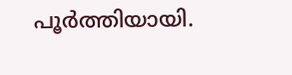പൂര്‍ത്തിയായി.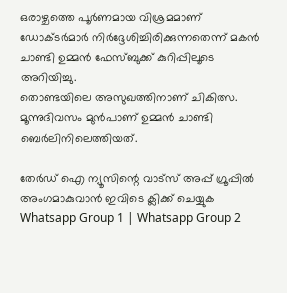ഒരാഴ്ചത്തെ പൂര്‍ണമായ വിശ്രമമാണ് ഡോക്ടര്‍മാര്‍ നിര്‍ദ്ദേശിച്ചിരിക്കുന്നതെന്ന് മകന്‍ ചാണ്ടി ഉമ്മന്‍ ഫേസ്‌ബുക്ക് കുറിപ്പിലൂടെ അറിയിച്ചു.
തൊണ്ടയിലെ അസുഖത്തിനാണ് ചികിത്സ. മൂന്നുദിവസം മുന്‍പാണ് ഉമ്മന്‍ ചാണ്ടി ബെര്‍ലിനിലെത്തിയത്.

തേർഡ് ഐ ന്യൂസിന്റെ വാട്സ് അപ്പ് ഗ്രൂപ്പിൽ അംഗമാകുവാൻ ഇവിടെ ക്ലിക്ക് ചെയ്യുക
Whatsapp Group 1 | Whatsapp Group 2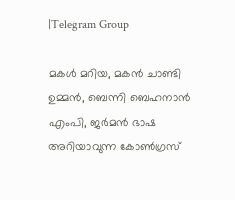|Telegram Group

മകള്‍ മറിയ, മകന്‍ ചാണ്ടി ഉമ്മന്‍, ബെന്നി ബെഹനാന്‍ എംപി, ജര്‍മന്‍ ഭാഷ അറിയാവുന്ന കോണ്‍ഗ്രസ്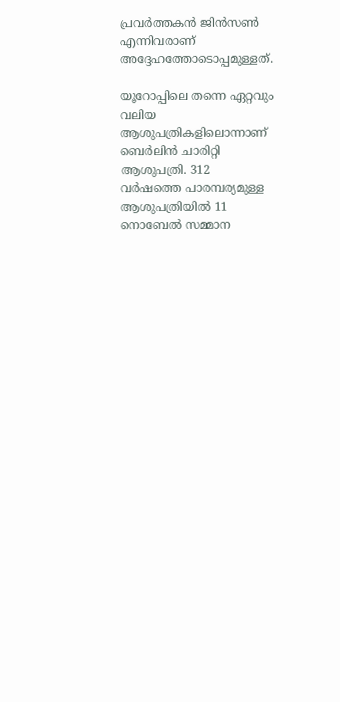പ്രവര്‍ത്തകന്‍ ജിന്‍സണ്‍ എന്നിവരാണ് അദ്ദേഹത്തോടൊപ്പമുള്ളത്.

യൂറോപ്പിലെ തന്നെ ഏറ്റവും വലിയ ആശുപത്രികളിലൊന്നാണ് ബെര്‍ലിന്‍ ചാരിറ്റി ആശുപത്രി. 312 വര്‍ഷത്തെ പാരമ്പര്യമുള്ള ആശുപത്രിയില്‍ 11 നൊബേല്‍ സമ്മാന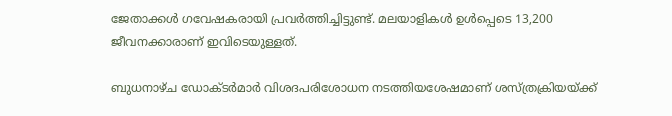ജേതാക്കള്‍ ഗവേഷകരായി പ്രവര്‍ത്തിച്ചിട്ടുണ്ട്. മലയാളികള്‍ ഉള്‍പ്പെടെ 13,200 ജീവനക്കാരാണ് ഇവിടെയുള്ളത്.

ബുധനാഴ്ച ഡോക്ടര്‍മാര്‍ വിശദപരിശോധന നടത്തിയശേഷമാണ് ശസ്ത്രക്രിയയ്ക്ക്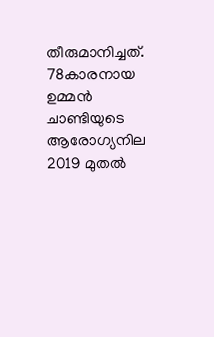തീരുമാനിച്ചത്. 78കാരനായ ഉമ്മന്‍ ചാണ്ടിയുടെ ആരോഗ്യനില 2019 മുതല്‍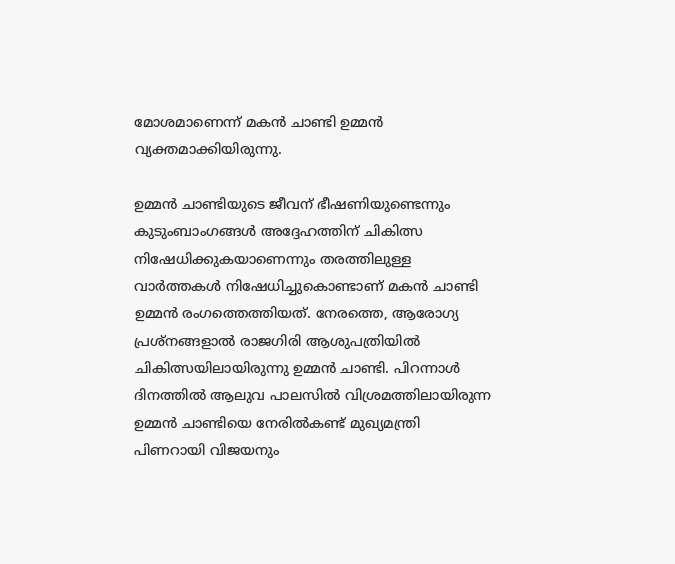മോശമാണെന്ന് മകന്‍ ചാണ്ടി ഉമ്മന്‍ വ്യക്തമാക്കിയിരുന്നു.

ഉമ്മന്‍ ചാണ്ടിയുടെ ജീവന് ഭീഷണിയുണ്ടെന്നും കുടുംബാംഗങ്ങള്‍ അദ്ദേഹത്തിന് ചികിത്സ നിഷേധിക്കുകയാണെന്നും തരത്തിലുള്ള വാര്‍ത്തകള്‍ നിഷേധിച്ചുകൊണ്ടാണ് മകന്‍ ചാണ്ടി ഉമ്മന്‍ രംഗത്തെത്തിയത്. നേരത്തെ, ആരോഗ്യ പ്രശ്നങ്ങളാല്‍ രാജഗിരി ആശുപത്രിയില്‍ ചികിത്സയിലായിരുന്നു ഉമ്മന്‍ ചാണ്ടി. പിറന്നാള്‍ ദിനത്തില്‍ ആലുവ പാലസില്‍ വിശ്രമത്തിലായിരുന്ന ഉമ്മന്‍ ചാണ്ടിയെ നേരില്‍കണ്ട് മുഖ്യമന്ത്രി പിണറായി വിജയനും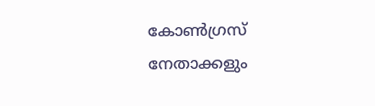കോണ്‍ഗ്രസ് നേതാക്കളും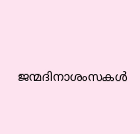ജന്മദിനാശംസകള്‍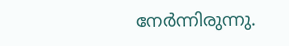നേര്‍ന്നിരുന്നു.